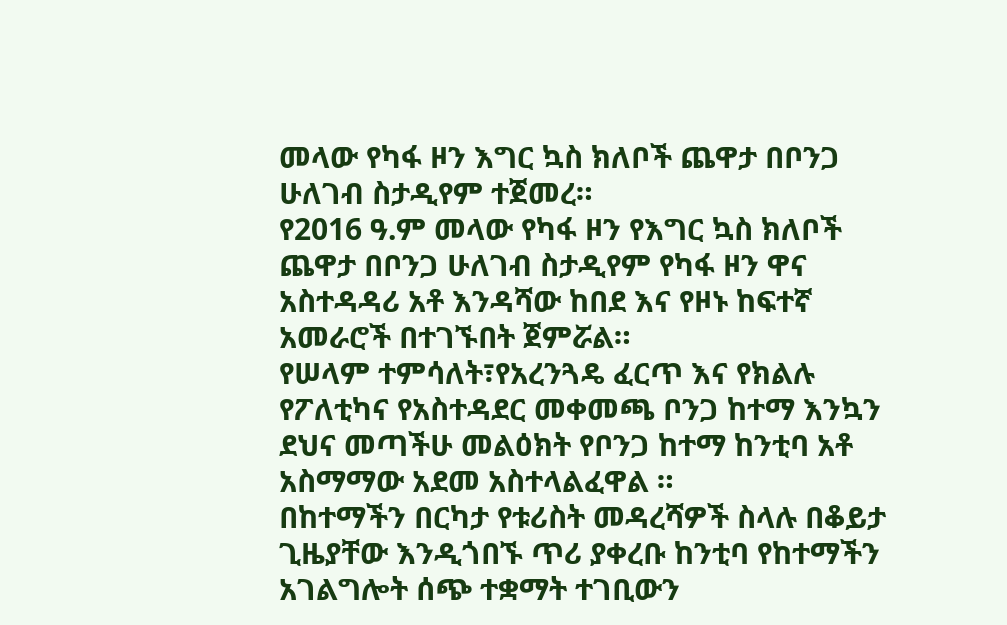መላው የካፋ ዞን እግር ኳስ ክለቦች ጨዋታ በቦንጋ ሁለገብ ስታዲየም ተጀመረ።
የ2016 ዓ.ም መላው የካፋ ዞን የእግር ኳስ ክለቦች ጨዋታ በቦንጋ ሁለገብ ስታዲየም የካፋ ዞን ዋና አስተዳዳሪ አቶ እንዳሻው ከበደ እና የዞኑ ከፍተኛ አመራሮች በተገኙበት ጀምሯል።
የሠላም ተምሳለት፣የአረንጓዴ ፈርጥ እና የክልሉ የፖለቲካና የአስተዳደር መቀመጫ ቦንጋ ከተማ እንኳን ደህና መጣችሁ መልዕክት የቦንጋ ከተማ ከንቲባ አቶ አስማማው አደመ አስተላልፈዋል ።
በከተማችን በርካታ የቱሪስት መዳረሻዎች ስላሉ በቆይታ ጊዜያቸው እንዲጎበኙ ጥሪ ያቀረቡ ከንቲባ የከተማችን አገልግሎት ሰጭ ተቋማት ተገቢውን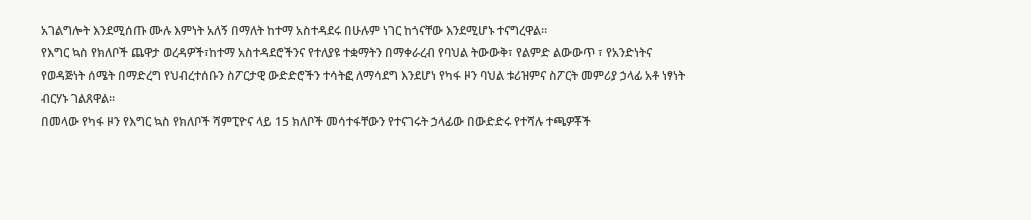አገልግሎት እንደሚሰጡ ሙሉ እምነት አለኝ በማለት ከተማ አስተዳደሩ በሁሉም ነገር ከጎናቸው እንደሚሆኑ ተናግረዋል።
የእግር ኳስ የክለቦች ጨዋታ ወረዳዎች፣ከተማ አስተዳደሮችንና የተለያዩ ተቋማትን በማቀራረብ የባህል ትውውቅ፣ የልምድ ልውውጥ ፣ የአንድነትና የወዳጅነት ሰሜት በማድረግ የህብረተሰቡን ስፖርታዊ ውድድሮችን ተሳትፎ ለማሳደግ እንደሆነ የካፋ ዞን ባህል ቱሪዝምና ስፖርት መምሪያ ኃላፊ አቶ ነፃነት ብርሃኑ ገልጸዋል።
በመላው የካፋ ዞን የእግር ኳስ የክለቦች ሻምፒዮና ላይ 15 ክለቦች መሳተፋቸውን የተናገሩት ኃላፊው በውድድሩ የተሻሉ ተጫዎቾች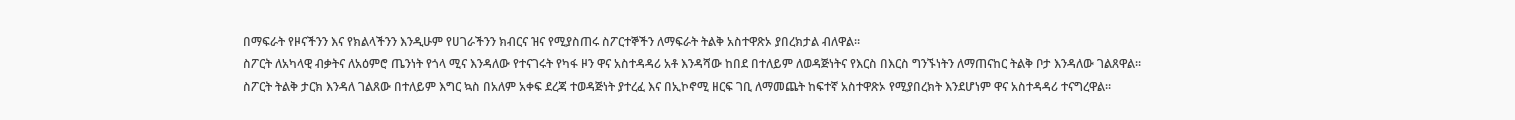በማፍራት የዞናችንን እና የክልላችንን እንዲሁም የሀገራችንን ክብርና ዝና የሚያስጠሩ ስፖርተኞችን ለማፍራት ትልቅ አስተዋጽኦ ያበረክታል ብለዋል።
ስፖርት ለአካላዊ ብቃትና ለአዕምሮ ጤንነት የጎላ ሚና እንዳለው የተናገሩት የካፋ ዞን ዋና አስተዳዳሪ አቶ እንዳሻው ከበደ በተለይም ለወዳጅነትና የእርስ በእርስ ግንኙነትን ለማጠናከር ትልቅ ቦታ እንዳለው ገልጸዋል።
ስፖርት ትልቅ ታርክ እንዳለ ገልጸው በተለይም እግር ኳስ በአለም አቀፍ ደረጃ ተወዳጅነት ያተረፈ እና በኢኮኖሚ ዘርፍ ገቢ ለማመጨት ከፍተኛ አስተዋጽኦ የሚያበረክት እንደሆነም ዋና አስተዳዳሪ ተናግረዋል።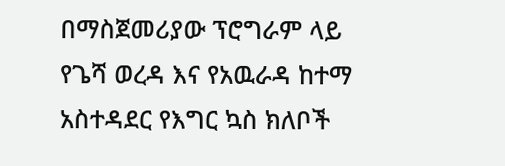በማስጀመሪያው ፕሮግራም ላይ የጌሻ ወረዳ እና የአዉራዳ ከተማ አስተዳደር የእግር ኳስ ክለቦች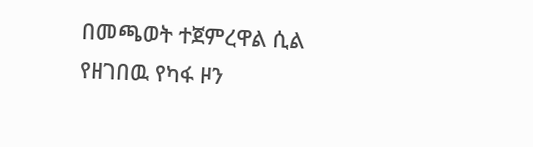በመጫወት ተጀምረዋል ሲል የዘገበዉ የካፋ ዞን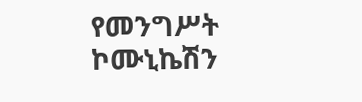የመንግሥት ኮሙኒኬሽን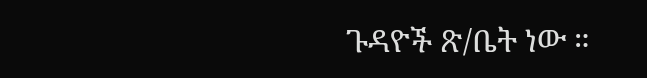ጉዳዮች ጽ/ቤት ነው ።